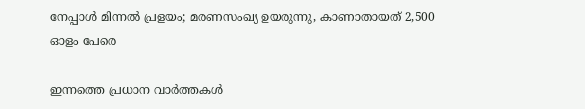നേപ്പാൾ മിന്നൽ പ്രളയം; മരണസംഖ്യ ഉയരുന്നു, കാണാതായത് 2,500 ഓളം പേരെ

ഇന്നത്തെ പ്രധാന വാർത്തകൾ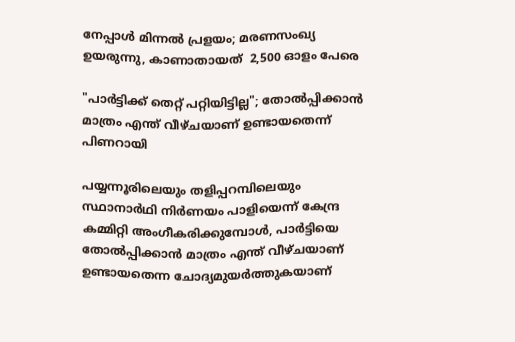നേപ്പാൾ മിന്നൽ പ്രളയം; മരണസംഖ്യ ഉയരുന്നു, കാണാതായത്  2,500 ഓളം പേരെ

"പാർട്ടിക്ക് തെറ്റ് പറ്റിയിട്ടില്ല"; തോൽപ്പിക്കാൻ മാത്രം എന്ത് വീഴ്ചയാണ് ഉണ്ടായതെന്ന് പിണറായി

പയ്യന്നൂരിലെയും തളിപ്പറമ്പിലെയും സ്ഥാനാര്‍ഥി നിര്‍ണയം പാളിയെന്ന് കേന്ദ്ര കമ്മിറ്റി അംഗീകരിക്കുമ്പോൾ, പാർട്ടിയെ തോൽപ്പിക്കാൻ മാത്രം എന്ത് വീഴ്ചയാണ് ഉണ്ടായതെന്ന ചോദ്യമുയർത്തുകയാണ്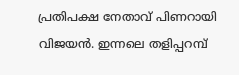പ്രതിപക്ഷ നേതാവ് പിണറായി വിജയൻ. ഇന്നലെ തളിപ്പറമ്പ്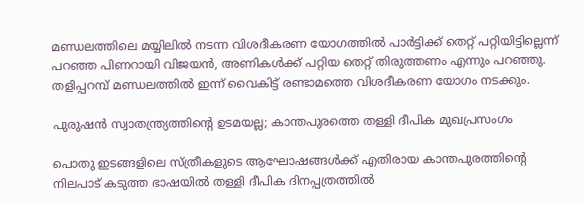മണ്ഡലത്തിലെ മയ്യിലിൽ നടന്ന വിശദീകരണ യോഗത്തിൽ പാർട്ടിക്ക് തെറ്റ് പറ്റിയിട്ടില്ലെന്ന് പറഞ്ഞ പിണറായി വിജയൻ, അണികൾക്ക് പറ്റിയ തെറ്റ് തിരുത്തണം എന്നും പറഞ്ഞു. തളിപ്പറമ്പ് മണ്ഡലത്തിൽ ഇന്ന് വൈകിട്ട് രണ്ടാമത്തെ വിശദീകരണ യോഗം നടക്കും.

പുരുഷൻ സ്വാതന്ത്ര്യത്തിന്‍റെ ഉടമയല്ല; കാന്തപുരത്തെ തള്ളി ദീപിക മുഖപ്രസംഗം

പൊതു ഇടങ്ങളിലെ സ്ത്രീകളുടെ ആഘോഷങ്ങൾക്ക് എതിരായ കാന്തപുരത്തിന്റെ നിലപാട് കടുത്ത ഭാഷയിൽ തള്ളി ദീപിക ദിനപ്പത്രത്തിൽ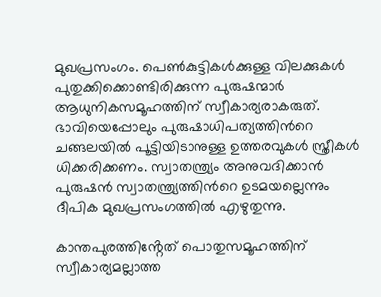മുഖപ്രസംഗം. പെൺകുട്ടികൾക്കുള്ള വിലക്കുകൾ പുതുക്കിക്കൊണ്ടിരിക്കുന്ന പുരുഷന്മാർ ആധുനികസമൂഹത്തിന് സ്വീകാര്യരാകരുത്. ഭാവിയെപ്പോലും പുരുഷാധിപത്യത്തിന്‍റെ ചങ്ങലയിൽ പൂട്ടിയിടാനുള്ള ഉത്തരവുകൾ സ്ത്രീകൾ ധിക്കരിക്കണം. സ്വാതന്ത്ര്യം അനുവദിക്കാൻ പുരുഷൻ സ്വാതന്ത്ര്യത്തിന്‍റെ ഉടമയല്ലെന്നും ദീപിക മുഖപ്രസംഗത്തിൽ എഴുതുന്നു.

കാന്തപുരത്തിൻ്റേത് പൊതുസമൂഹത്തിന് സ്വീകാര്യമല്ലാത്ത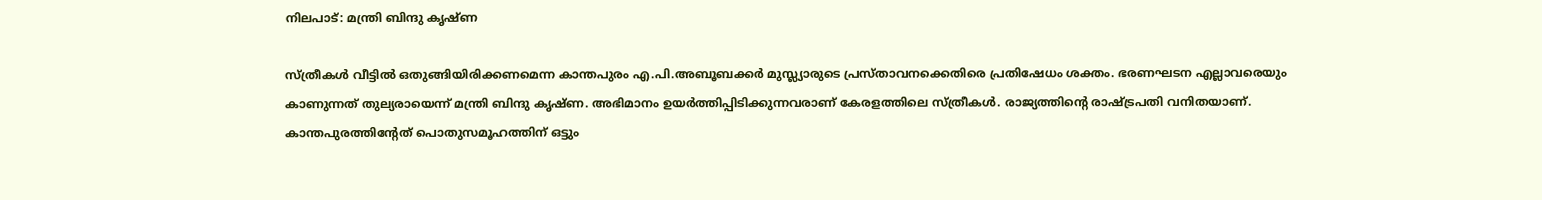നിലപാട്: മന്ത്രി ബിന്ദു കൃഷ്ണ

സ്ത്രീകൾ വീട്ടിൽ ഒതുങ്ങിയിരിക്കണമെന്ന കാന്തപുരം എ.പി.അബൂബക്കർ മുസ്ല്യാരുടെ പ്രസ്താവനക്കെതിരെ പ്രതിഷേധം ശക്തം. ഭരണഘടന എല്ലാവരെയും കാണുന്നത് തുല്യരായെന്ന് മന്ത്രി ബിന്ദു കൃഷ്ണ. അഭിമാനം ഉയർത്തിപ്പിടിക്കുന്നവരാണ് കേരളത്തിലെ സ്ത്രീകൾ. രാജ്യത്തിൻ്റെ രാഷ്ട്രപതി വനിതയാണ്. കാന്തപുരത്തിന്റേത് പൊതുസമൂഹത്തിന് ഒട്ടും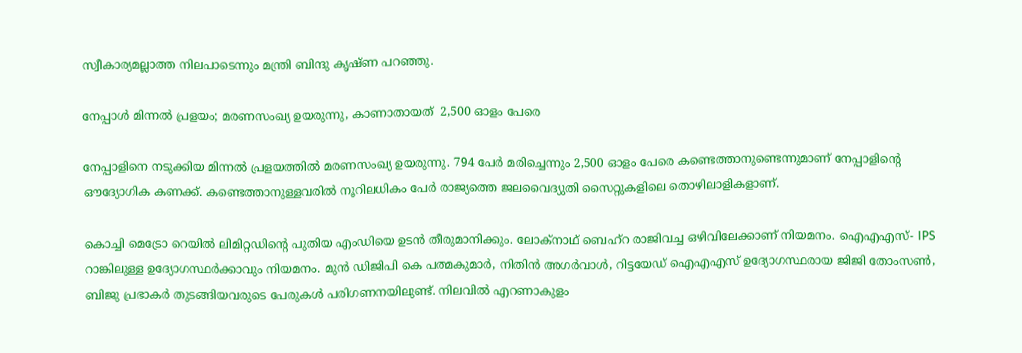സ്വീകാര്യമല്ലാത്ത നിലപാടെന്നും മന്ത്രി ബിന്ദു കൃഷ്ണ പറഞ്ഞു.

നേപ്പാൾ മിന്നൽ പ്രളയം; മരണസംഖ്യ ഉയരുന്നു, കാണാതായത്  2,500 ഓളം പേരെ

നേപ്പാളിനെ നടുക്കിയ മിന്നൽ പ്രളയത്തിൽ മരണസംഖ്യ ഉയരുന്നു. 794 പേർ മരിച്ചെന്നും 2,500 ഓളം പേരെ കണ്ടെത്താനുണ്ടെന്നുമാണ് നേപ്പാളിന്റെ ഔദ്യോഗിക കണക്ക്. കണ്ടെത്താനുള്ളവരിൽ നൂറിലധികം പേർ രാജ്യത്തെ ജലവൈദ്യുതി സൈറ്റുകളിലെ തൊഴിലാളികളാണ്.

കൊച്ചി മെട്രോ റെയില്‍ ലിമിറ്റഡിന്റെ പുതിയ എംഡിയെ ഉടന്‍ തീരുമാനിക്കും. ലോക്‌നാഥ് ബെഹ്റ രാജിവച്ച ഒഴിവിലേക്കാണ് നിയമനം. ഐഎഎസ്- IPS റാങ്കിലുള്ള ഉദ്യോഗസ്ഥര്‍ക്കാവും നിയമനം. മുന്‍ ഡിജിപി കെ പത്മകുമാര്‍, നിതിന്‍ അഗര്‍വാള്‍, റിട്ടയേഡ് ഐഎഎസ് ഉദ്യോഗസ്ഥരായ ജിജി തോംസണ്‍, ബിജു പ്രഭാകര്‍ തുടങ്ങിയവരുടെ പേരുകള്‍ പരിഗണനയിലുണ്ട്. നിലവില്‍ എറണാകുളം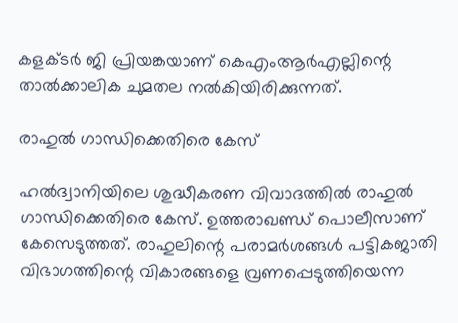കളക്ടര്‍ ജി പ്രിയങ്കയാണ് കെഎംആര്‍എല്ലിന്റെ താല്‍ക്കാലിക ചുമതല നല്‍കിയിരിക്കുന്നത്.

രാഹുല്‍ ഗാന്ധിക്കെതിരെ കേസ്

ഹല്‍ദ്വാനിയിലെ ശുദ്ധീകരണ വിവാദത്തില്‍ രാഹുല്‍ ഗാന്ധിക്കെതിരെ കേസ്. ഉത്തരാഖണ്ഡ് പൊലീസാണ് കേസെടുത്തത്. രാഹുലിന്റെ പരാമര്‍ശങ്ങള്‍ പട്ടികജാതി വിഭാഗത്തിന്റെ വികാരങ്ങളെ വ്രണപ്പെടുത്തിയെന്ന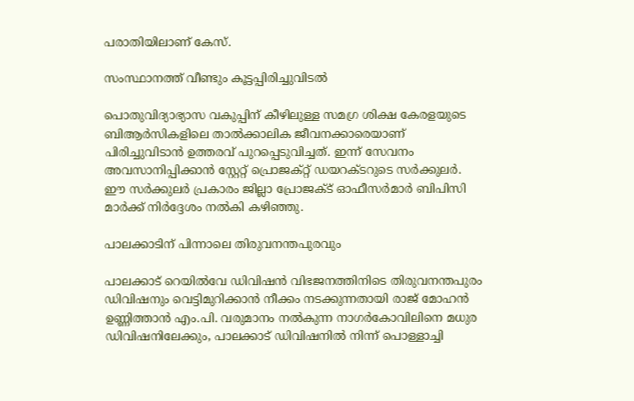പരാതിയിലാണ് കേസ്.

സംസ്ഥാനത്ത് വീണ്ടും കൂട്ടപ്പിരിച്ചുവിടല്‍

പൊതുവിദ്യാഭ്യാസ വകുപ്പിന് കീഴിലുള്ള സമഗ്ര ശിക്ഷ കേരളയുടെ ബിആര്‍സികളിലെ താല്‍ക്കാലിക ജീവനക്കാരെയാണ് പിരിച്ചുവിടാന്‍ ഉത്തരവ് പുറപ്പെടുവിച്ചത്. ഇന്ന് സേവനം അവസാനിപ്പിക്കാന്‍ സ്റ്റേറ്റ് പ്രൊജക്റ്റ് ഡയറക്ടറുടെ സര്‍ക്കുലര്‍. ഈ സര്‍ക്കുലര്‍ പ്രകാരം ജില്ലാ പ്രോജക്ട് ഓഫീസര്‍മാര്‍ ബിപിസി മാര്‍ക്ക് നിര്‍ദ്ദേശം നല്‍കി കഴിഞ്ഞു.

പാലക്കാടിന് പിന്നാലെ തിരുവനന്തപുരവും

പാലക്കാട് റെയില്‍വേ ഡിവിഷന്‍ വിഭജനത്തിനിടെ തിരുവനന്തപുരം ഡിവിഷനും വെട്ടിമുറിക്കാന്‍ നീക്കം നടക്കുന്നതായി രാജ് മോഹന്‍ ഉണ്ണിത്താന്‍ എം.പി. വരുമാനം നല്‍കുന്ന നാഗര്‍കോവിലിനെ മധുര ഡിവിഷനിലേക്കും, പാലക്കാട് ഡിവിഷനില്‍ നിന്ന് പൊള്ളാച്ചി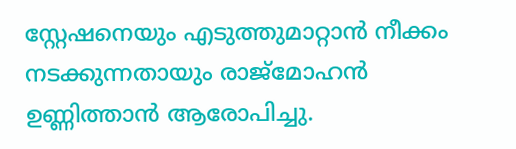സ്റ്റേഷനെയും എടുത്തുമാറ്റാന്‍ നീക്കം നടക്കുന്നതായും രാജ്‌മോഹന്‍ ഉണ്ണിത്താന്‍ ആരോപിച്ചു.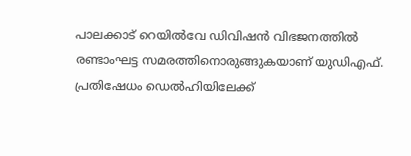പാലക്കാട് റെയില്‍വേ ഡിവിഷന്‍ വിഭജനത്തില്‍ രണ്ടാംഘട്ട സമരത്തിനൊരുങ്ങുകയാണ് യുഡിഎഫ്. പ്രതിഷേധം ഡെല്‍ഹിയിലേക്ക്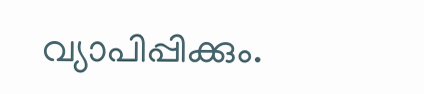വ്യാപിപ്പിക്കും.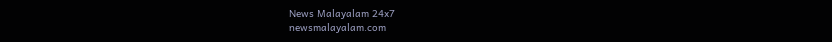News Malayalam 24x7
newsmalayalam.com